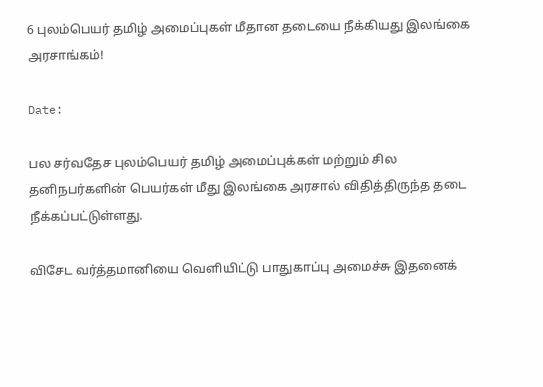6 புலம்பெயர் தமிழ் அமைப்புகள் மீதான தடையை நீக்கியது இலங்கை அரசாங்கம்!

Date:

பல சர்வதேச புலம்பெயர் தமிழ் அமைப்புக்கள் மற்றும் சில தனிநபர்களின் பெயர்கள் மீது இலங்கை அரசால் விதித்திருந்த தடை நீக்கப்பட்டுள்ளது.

விசேட வர்த்தமானியை வெளியிட்டு பாதுகாப்பு அமைச்சு இதனைக்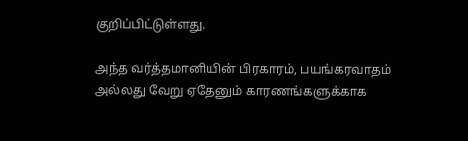குறிப்பிட்டுள்ளது.

அந்த வர்த்தமானியின் பிரகாரம், பயங்கரவாதம் அல்லது வேறு ஏதேனும் காரணங்களுக்காக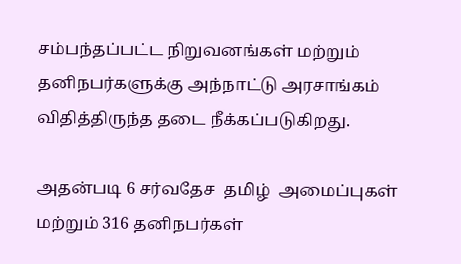சம்பந்தப்பட்ட நிறுவனங்கள் மற்றும் தனிநபர்களுக்கு அந்நாட்டு அரசாங்கம் விதித்திருந்த தடை நீக்கப்படுகிறது.

அதன்படி 6 சர்வதேச  தமிழ்  அமைப்புகள் மற்றும் 316 தனிநபர்கள்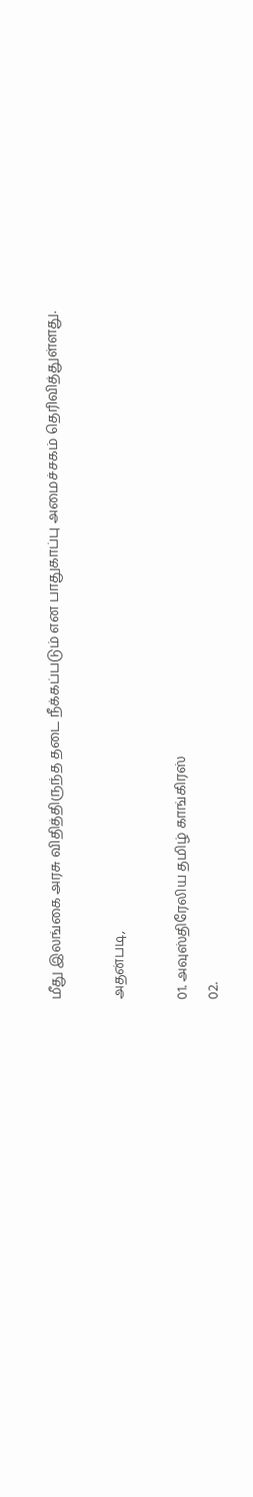மீது இலங்கை அரசு விதித்திருந்த தடை நீக்கப்படும் என பாதுகாப்பு அமைச்சகம் தெரிவித்துள்ளது.

அதன்படி,

01. அவுஸ்திரேலிய தமிழ் காங்கிரஸ்
02.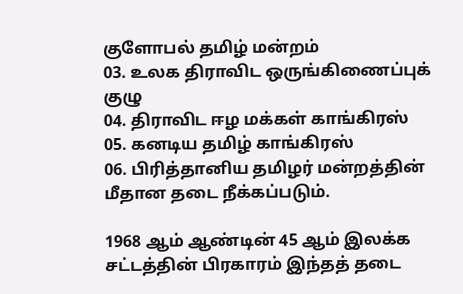குளோபல் தமிழ் மன்றம்
03. உலக திராவிட ஒருங்கிணைப்புக் குழு
04. திராவிட ஈழ மக்கள் காங்கிரஸ்
05. கனடிய தமிழ் காங்கிரஸ்
06. பிரித்தானிய தமிழர் மன்றத்தின் மீதான தடை நீக்கப்படும்.

1968 ஆம் ஆண்டின் 45 ஆம் இலக்க சட்டத்தின் பிரகாரம் இந்தத் தடை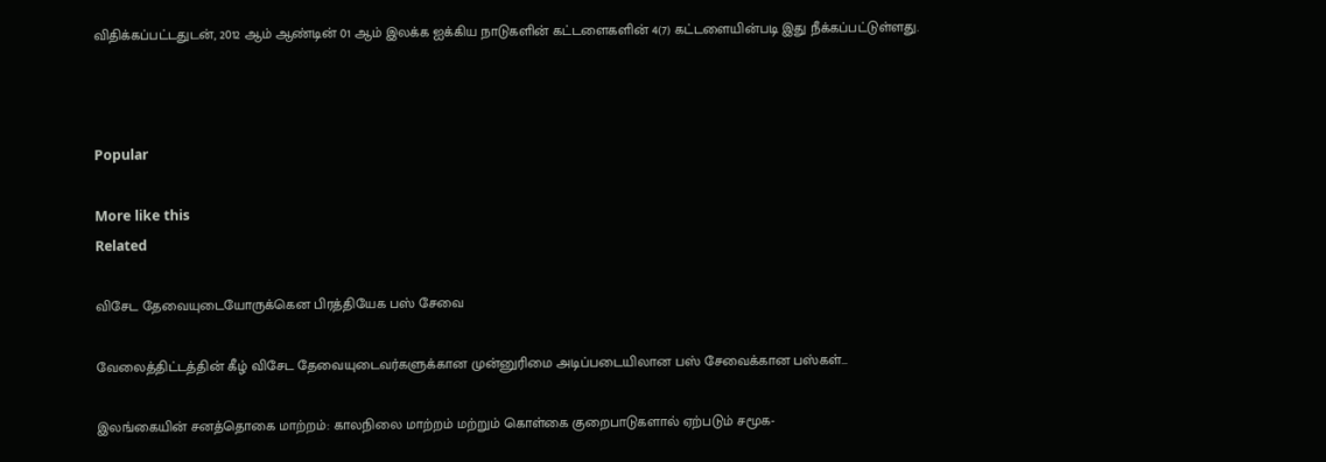விதிக்கப்பட்டதுடன், 2012 ஆம் ஆண்டின் 01 ஆம் இலக்க ஐக்கிய நாடுகளின் கட்டளைகளின் 4(7) கட்டளையின்படி இது நீக்கப்பட்டுள்ளது.



Popular

More like this
Related

விசேட தேவையுடையோருக்கென பிரத்தியேக பஸ் சேவை

வேலைத்திட்டத்தின் கீழ் விசேட தேவையுடைவர்களுக்கான முன்னுரிமை அடிப்படையிலான பஸ் சேவைக்கான பஸ்கள்...

இலங்கையின் சனத்தொகை மாற்றம்: காலநிலை மாற்றம் மற்றும் கொள்கை குறைபாடுகளால் ஏற்படும் சமூக-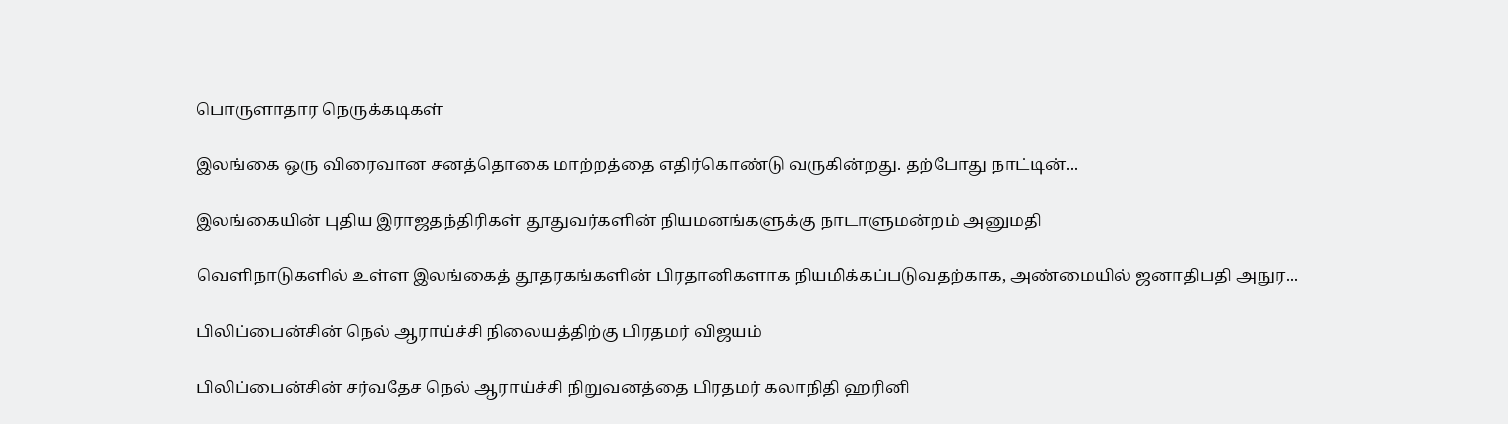பொருளாதார நெருக்கடிகள்

இலங்கை ஒரு விரைவான சனத்தொகை மாற்றத்தை எதிர்கொண்டு வருகின்றது. தற்போது நாட்டின்...

இலங்கையின் புதிய இராஜதந்திரிகள் தூதுவர்களின் நியமனங்களுக்கு நாடாளுமன்றம் அனுமதி

வெளிநாடுகளில் உள்ள இலங்கைத் தூதரகங்களின் பிரதானிகளாக நியமிக்கப்படுவதற்காக, அண்மையில் ஜனாதிபதி அநுர...

பிலிப்பைன்சின் நெல் ஆராய்ச்சி நிலையத்திற்கு பிரதமர் விஜயம்

பிலிப்பைன்சின் சர்வதேச நெல் ஆராய்ச்சி நிறுவனத்தை பிரதமர் கலாநிதி ஹரினி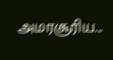அமரசூரிய...